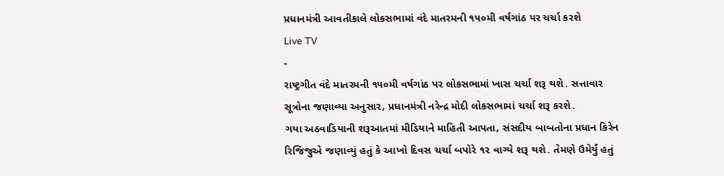પ્રધાનમંત્રી આવતીકાલે લોકસભામાં વંદે માતરમની ૧૫૦મી વર્ષગાંઠ પર ચર્ચા કરશે
Live TV
-
રાષ્ટ્રગીત વંદે માતરમની ૧૫૦મી વર્ષગાંઠ પર લોકસભામાં ખાસ ચર્ચા શરૂ થશે. સત્તાવાર સૂત્રોના જણાવ્યા અનુસાર, પ્રધાનમંત્રી નરેન્દ્ર મોદી લોકસભામાં ચર્ચા શરૂ કરશે.
ગયા અઠવાડિયાની શરૂઆતમાં મીડિયાને માહિતી આપતા, સંસદીય બાબતોના પ્રધાન કિરેન રિજિજુએ જણાવ્યું હતું કે આખો દિવસ ચર્ચા બપોરે ૧૨ વાગ્યે શરૂ થશે. તેમણે ઉમેર્યું હતું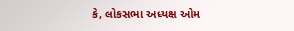કે, લોકસભા અધ્યક્ષ ઓમ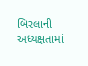બિરલાની અધ્યક્ષતામાં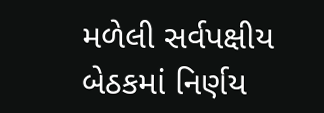મળેલી સર્વપક્ષીય બેઠકમાં નિર્ણય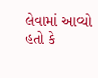લેવામાં આવ્યો હતો કે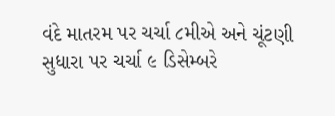વંદે માતરમ પર ચર્ચા ૮મીએ અને ચૂંટણી સુધારા પર ચર્ચા ૯ ડિસેમ્બરે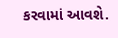કરવામાં આવશે.